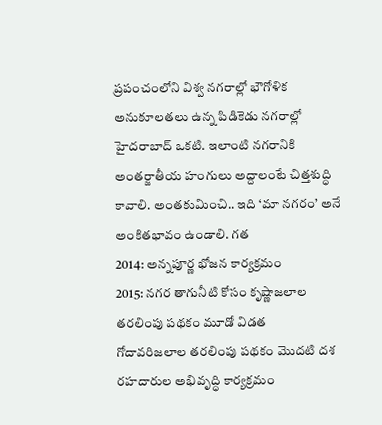ప్రపంచంలోని విశ్వ నగరాల్లో భౌగోళిక అనుకూలతలు ఉన్న పిడికెడు నగరాల్లో హైదరాబాద్ ఒకటి. ఇలాంటి నగరానికి అంతర్జాతీయ హంగులు అద్దాలంటే చిత్తశుద్ధి కావాలి. అంతకుమించి.. ఇది ‘మా నగరం’ అనే అంకితభావం ఉండాలి. గత
2014: అన్నపూర్ణ భోజన కార్యక్రమం
2015: నగర తాగునీటి కోసం కృష్ణాజలాల తరలింపు పథకం మూడో విడత
గోదావరిజలాల తరలింపు పథకం మొదటి దశ
రహదారుల అభివృద్ధి కార్యక్రమం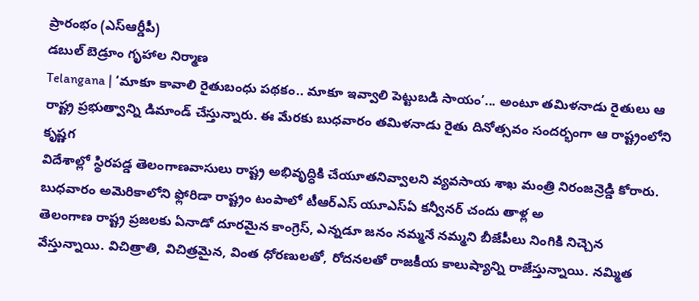ప్రారంభం (ఎస్ఆర్డీపీ)
డబుల్ బెడ్రూం గృహాల నిర్మాణ
Telangana | ‘మాకూ కావాలి రైతుబంధు పథకం.. మాకూ ఇవ్వాలి పెట్టుబడి సాయం’... అంటూ తమిళనాడు రైతులు ఆ రాష్ట్ర ప్రభుత్వాన్ని డిమాండ్ చేస్తున్నారు. ఈ మేరకు బుధవారం తమిళనాడు రైతు దినోత్సవం సందర్భంగా ఆ రాష్ట్రంలోని కృష్ణగ
విదేశాల్లో స్థిరపడ్డ తెలంగాణవాసులు రాష్ట్ర అభివృద్ధికి చేయూతనివ్వాలని వ్యవసాయ శాఖ మంత్రి నిరంజన్రెడ్డి కోరారు. బుధవారం అమెరికాలోని ఫ్లోరిడా రాష్ట్రం టంపాలో టీఆర్ఎస్ యూఎస్ఏ కన్వీనర్ చందు తాళ్ల అ
తెలంగాణ రాష్ట్ర ప్రజలకు ఏనాడో దూరమైన కాంగ్రెస్, ఎన్నడూ జనం నమ్మనే నమ్మని బీజేపీలు నింగికి నిచ్చెన వేస్తున్నాయి. విచిత్రాతి, విచిత్రమైన, వింత ధోరణులతో, రోదనలతో రాజకీయ కాలుష్యాన్ని రాజేస్తున్నాయి. నమ్మిత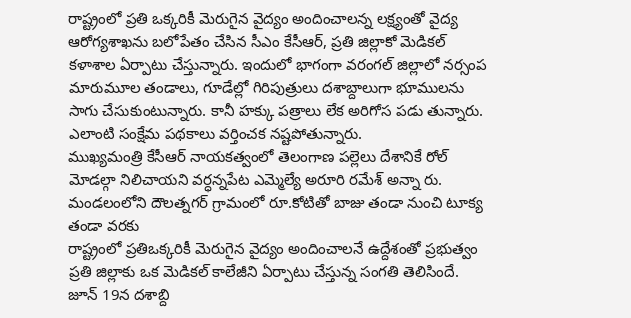రాష్ట్రంలో ప్రతి ఒక్కరికీ మెరుగైన వైద్యం అందించాలన్న లక్ష్యంతో వైద్య ఆరోగ్యశాఖను బలోపేతం చేసిన సీఎం కేసీఆర్, ప్రతి జిల్లాకో మెడికల్ కళాశాల ఏర్పాటు చేస్తున్నారు. ఇందులో భాగంగా వరంగల్ జిల్లాలో నర్సంప
మారుమూల తండాలు, గూడేల్లో గిరిపుత్రులు దశాబ్దాలుగా భూములను సాగు చేసుకుంటున్నారు. కానీ హక్కు పత్రాలు లేక అరిగోస పడు తున్నారు. ఎలాంటి సంక్షేమ పథకాలు వర్తించక నష్టపోతున్నారు.
ముఖ్యమంత్రి కేసీఆర్ నాయకత్వంలో తెలంగాణ పల్లెలు దేశానికే రోల్ మోడల్గా నిలిచాయని వర్ధన్నపేట ఎమ్మెల్యే అరూరి రమేశ్ అన్నా రు. మండలంలోని దౌలత్నగర్ గ్రామంలో రూ.కోటితో బాజు తండా నుంచి టూక్య తండా వరకు
రాష్ట్రంలో ప్రతిఒక్కరికీ మెరుగైన వైద్యం అందించాలనే ఉద్దేశంతో ప్రభుత్వం ప్రతి జిల్లాకు ఒక మెడికల్ కాలేజీని ఏర్పాటు చేస్తున్న సంగతి తెలిసిందే. జూన్ 19న దశాబ్ది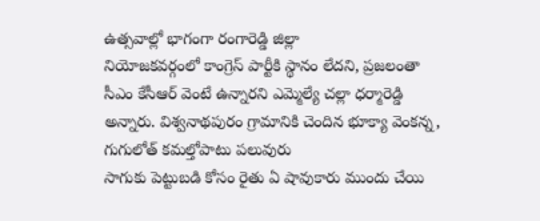ఉత్సవాల్లో భాగంగా రంగారెడ్డి జిల్లా
నియోజకవర్గంలో కాంగ్రెస్ పార్టీకి స్థానం లేదని, ప్రజలంతా సీఎం కేసీఆర్ వెంటే ఉన్నారని ఎమ్మెల్యే చల్లా ధర్మారెడ్డి అన్నారు. విశ్వనాథపురం గ్రామానికి చెందిన భూక్యా వెంకన్న, గుగులోత్ కమల్తోపాటు పలువురు
సాగుకు పెట్టుబడి కోసం రైతు ఏ షావుకారు ముందు చేయి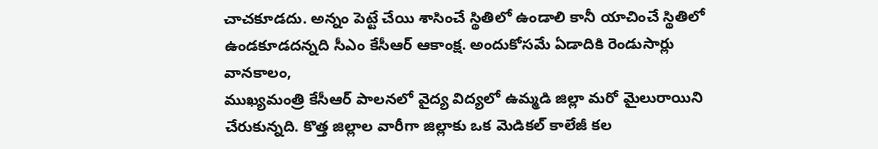చాచకూడదు. అన్నం పెట్టే చేయి శాసించే స్థితిలో ఉండాలి కానీ యాచించే స్థితిలో ఉండకూడదన్నది సీఎం కేసీఆర్ ఆకాంక్ష. అందుకోసమే ఏడాదికి రెండుసార్లు వానకాలం,
ముఖ్యమంత్రి కేసీఆర్ పాలనలో వైద్య విద్యలో ఉమ్మడి జిల్లా మరో మైలురాయిని చేరుకున్నది. కొత్త జిల్లాల వారీగా జిల్లాకు ఒక మెడికల్ కాలేజీ కల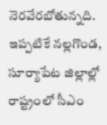నెరవేరబోతున్నది. ఇప్పటికే నల్లగొండ, సూర్యాపేట జిల్లాల్లో
రాష్ట్రంలో సీఎం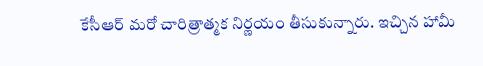కేసీఆర్ మరో చారిత్రాత్మక నిర్ణయం తీసుకున్నారు. ఇచ్చిన హామీ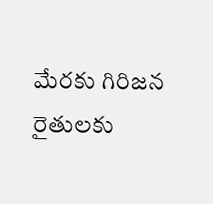మేరకు గిరిజన రైతులకు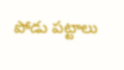పోడు పట్టాలు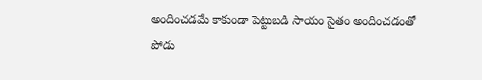అందించడమే కాకుండా పెట్టుబడి సాయం సైతం అందించడంతో పోడు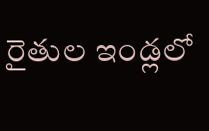రైతుల ఇండ్లలో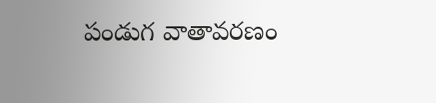పండుగ వాతావరణం